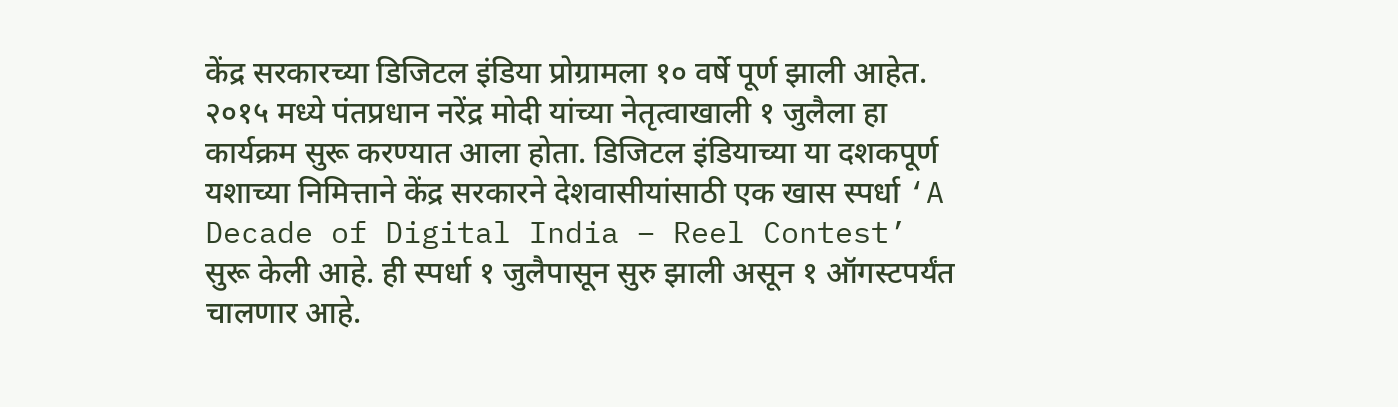केंद्र सरकारच्या डिजिटल इंडिया प्रोग्रामला १० वर्षे पूर्ण झाली आहेत. २०१५ मध्ये पंतप्रधान नरेंद्र मोदी यांच्या नेतृत्वाखाली १ जुलैला हा कार्यक्रम सुरू करण्यात आला होता. डिजिटल इंडियाच्या या दशकपूर्ण यशाच्या निमित्ताने केंद्र सरकारने देशवासीयांसाठी एक खास स्पर्धा ‘A Decade of Digital India – Reel Contest’ सुरू केली आहे. ही स्पर्धा १ जुलैपासून सुरु झाली असून १ ऑगस्टपर्यंत चालणार आहे.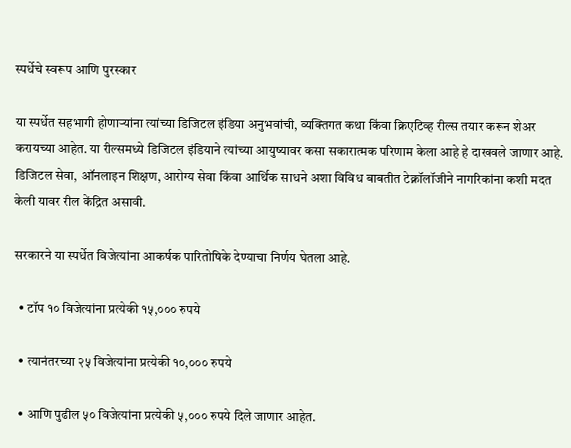स्पर्धेचे स्वरूप आणि पुरस्कार

या स्पर्धेत सहभागी होणाऱ्यांना त्यांच्या डिजिटल इंडिया अनुभवांची, व्यक्तिगत कथा किंवा क्रिएटिव्ह रील्स तयार करून शेअर करायच्या आहेत. या रील्समध्ये डिजिटल इंडियाने त्यांच्या आयुष्यावर कसा सकारात्मक परिणाम केला आहे हे दाखवले जाणार आहे. डिजिटल सेवा, ऑनलाइन शिक्षण, आरोग्य सेवा किंवा आर्थिक साधने अशा विविध बाबतीत टेक्नॉलॉजीने नागरिकांना कशी मदत केली यावर रील केंद्रित असावी.

सरकारने या स्पर्धेत विजेत्यांना आकर्षक पारितोषिके देण्याचा निर्णय घेतला आहे.

  • टॉप १० विजेत्यांना प्रत्येकी १५,००० रुपये

  • त्यानंतरच्या २५ विजेत्यांना प्रत्येकी १०,००० रुपये

  • आणि पुढील ५० विजेत्यांना प्रत्येकी ५,००० रुपये दिले जाणार आहेत.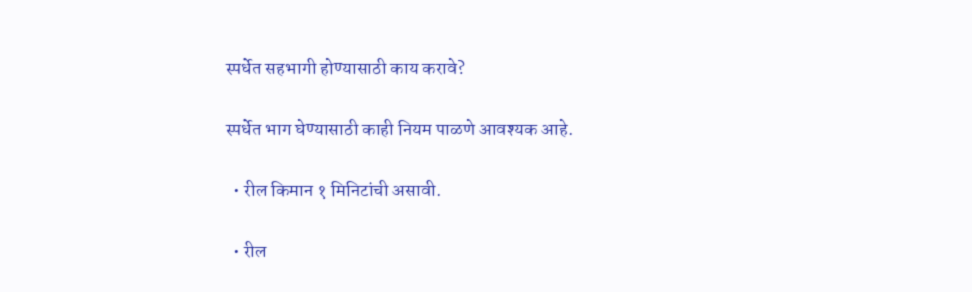स्पर्धेत सहभागी होण्यासाठी काय करावे?

स्पर्धेत भाग घेण्यासाठी काही नियम पाळणे आवश्यक आहे.

  • रील किमान १ मिनिटांची असावी.

  • रील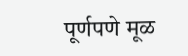पूर्णपणे मूळ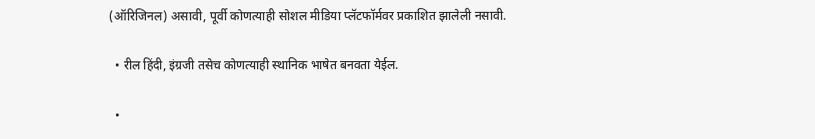(ऑरिजिनल) असावी, पूर्वी कोणत्याही सोशल मीडिया प्लॅटफॉर्मवर प्रकाशित झालेली नसावी.

  • रील हिंदी, इंग्रजी तसेच कोणत्याही स्थानिक भाषेत बनवता येईल.

  •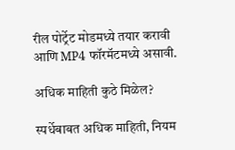रील पोर्ट्रेट मोडमध्ये तयार करावी आणि MP4 फॉरमॅटमध्ये असावी.

अधिक माहिती कुठे मिळेल?

स्पर्धेबाबत अधिक माहिती, नियम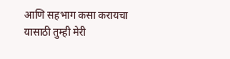आणि सहभाग कसा करायचा यासाठी तुम्ही मेरी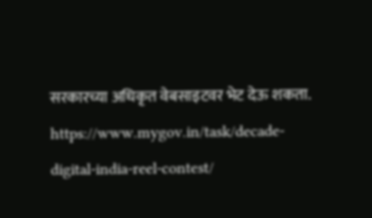सरकारच्या अधिकृत वेबसाइटवर भेट देऊ शकता.
https://www.mygov.in/task/decade-digital-india-reel-contest/